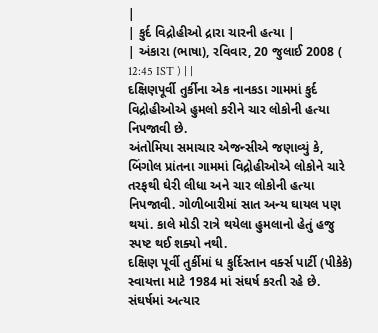|
| કુર્દ વિદ્રોહીઓ દ્રારા ચારની હત્યા |
| અંકારા (ભાષા), રવિવાર, 20 જુલાઈ 2008 ( 12:45 IST ) | |
દક્ષિણપૂર્વી તુર્કીના એક નાનકડા ગામમાં કુર્દ વિદ્રોહીઓએ હુમલો કરીને ચાર લોકોની હત્યા નિપજાવી છે.
અંતોમિયા સમાચાર એજન્સીએ જણાવ્યું કે, બિંગોલ પ્રાંતના ગામમાં વિદ્રોહીઓએ લોકોને ચારે તરફથી ઘેરી લીધા અને ચાર લોકોની હત્યા નિપજાવી. ગોળીબારીમાં સાત અન્ય ઘાયલ પણ થયાં. કાલે મોડી રાત્રે થયેલા હુમલાનો હેતું હજુ સ્પષ્ટ થઈ શક્યો નથી.
દક્ષિણ પૂર્વી તુર્કીમાં ધ કુર્દિસ્તાન વર્ક્સ પાર્ટી (પીકેકે) સ્વાયત્તા માટે 1984 માં સંઘર્ષ કરતી રહે છે. સંઘર્ષમાં અત્યાર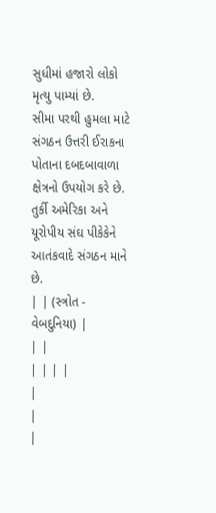સુધીમાં હજારો લોકો મૃત્યુ પામ્યાં છે.
સીમા પરથી હુમલા માટે સંગઠન ઉત્તરી ઈરાકના પોતાના દબદબાવાળા ક્ષેત્રનો ઉપયોગ કરે છે. તુર્કી અમેરિકા અને યૂરોપીય સંઘ પીકેકેને આતંકવાદે સંગઠન માને છે.
| | (સ્ત્રોત - વેબદુનિયા) |
| |
| | | |
|
|
|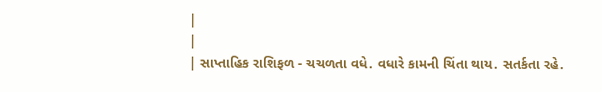|
|
| સાપ્તાહિક રાશિફળ - ચચળતા વધે. વધારે કામની ચિંતા થાય. સતર્કતા રહે.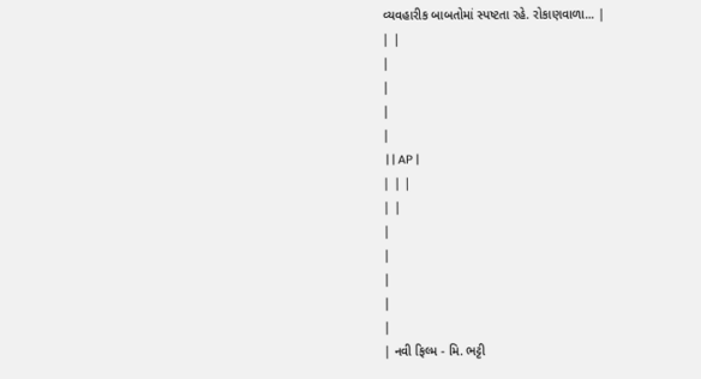વ્યવહારીક બાબતોમાં સ્પષ્ટતા રહે. રોકાણવાળા... |
| |
|
|
|
|
 | | AP |
| | |
| |
|
|
|
|
|
| નવી ફિલ્મ - મિ. ભટ્ટી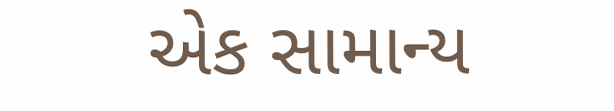એક સામાન્ય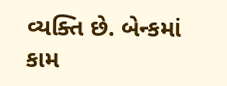વ્યક્તિ છે. બેન્કમાં કામ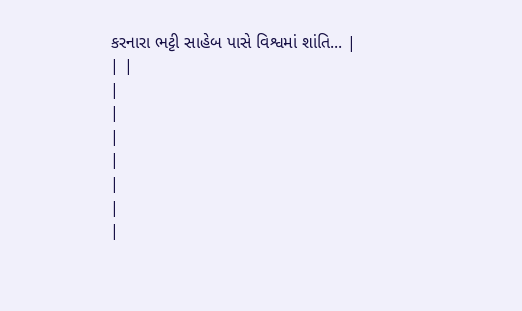કરનારા ભટ્ટી સાહેબ પાસે વિશ્વમાં શાંતિ... |
| |
|
|
|
|
|
|
|